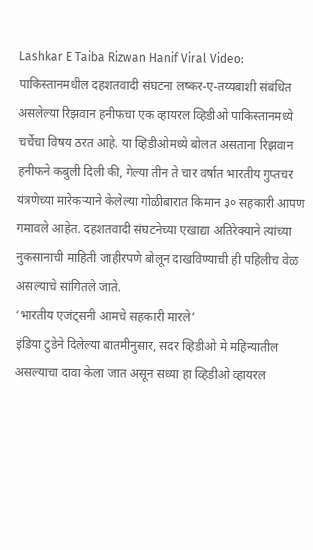Lashkar E Taiba Rizwan Hanif Viral Video: पाकिस्तानमधील दहशतवादी संघटना लष्कर-ए-तय्यबाशी संबंधित असलेल्या रिझवान हनीफचा एक व्हायरल व्हिडीओ पाकिस्तानमध्ये चर्चेचा विषय ठरत आहे. या व्हिडीओमध्ये बोलत असताना रिझवान हनीफने कबुली दिली की, गेल्या तीन ते चार वर्षात भारतीय गुप्तचर यंत्रणेच्या मारेकऱ्याने केलेल्या गोळीबारात किमान ३० सहकारी आपण गमावले आहेत. दहशतवादी संघटनेच्या एखाद्या अतिरेक्याने त्यांच्या नुकसानाची माहिती जाहीरपणे बोलून दाखविण्याची ही पहिलीच वेळ असल्याचे सांगितले जाते.
‘भारतीय एजंट्सनी आमचे सहकारी मारले’
इंडिया टुडेने दिलेल्या बातमीनुसार, सदर व्हिडीओ मे महिन्यातील असल्याचा दावा केला जात असून सध्या हा व्हिडीओ व्हायरल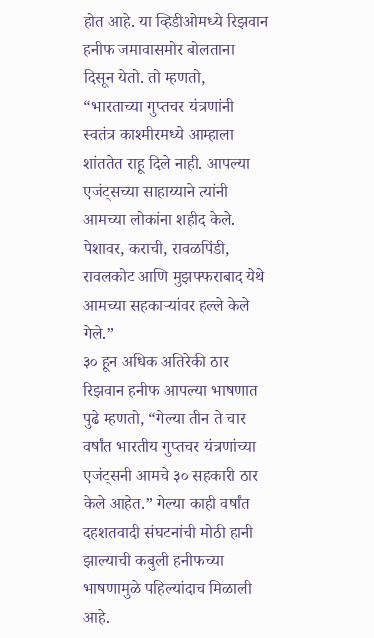होत आहे. या व्हिडीओमध्ये रिझवान हनीफ जमावासमोर बोलताना दिसून येतो. तो म्हणतो, “भारताच्या गुप्तचर यंत्रणांनी स्वतंत्र काश्मीरमध्ये आम्हाला शांततेत राहू दिले नाही. आपल्या एजंट्सच्या साहाय्याने त्यांनी आमच्या लोकांना शहीद केले. पेशावर, कराची, रावळपिंडी, रावलकोट आणि मुझफ्फराबाद येथे आमच्या सहकाऱ्यांवर हल्ले केले गेले.”
३० हून अधिक अतिरेकी ठार
रिझवान हनीफ आपल्या भाषणात पुढे म्हणतो, “गेल्या तीन ते चार वर्षांत भारतीय गुप्तचर यंत्रणांच्या एजंट्सनी आमचे ३० सहकारी ठार केले आहेत.” गेल्या काही वर्षांत दहशतवादी संघटनांची मोठी हानी झाल्याची कबुली हनीफच्या भाषणामुळे पहिल्यांदाच मिळाली आहे.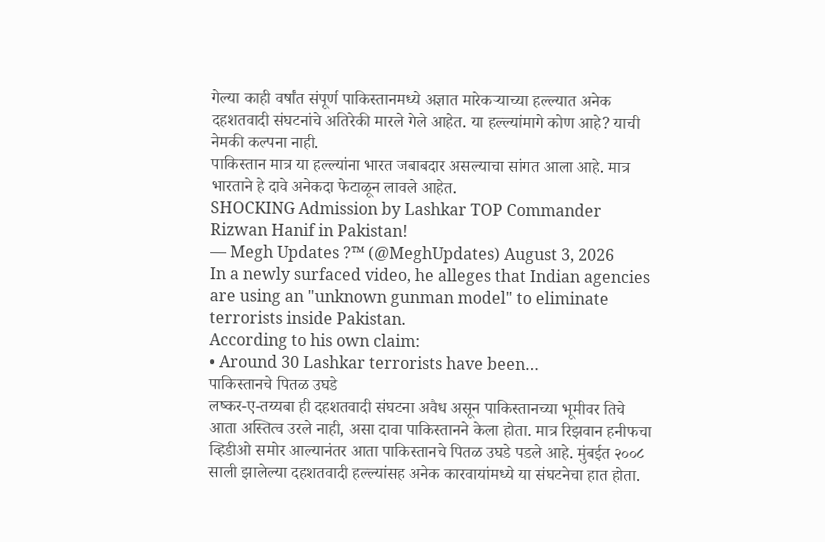गेल्या काही वर्षांत संपूर्ण पाकिस्तानमध्ये अज्ञात मारेकऱ्याच्या हल्ल्यात अनेक दहशतवादी संघटनांचे अतिरेकी मारले गेले आहेत. या हल्ल्यांमागे कोण आहे? याची नेमकी कल्पना नाही.
पाकिस्तान मात्र या हल्ल्यांना भारत जबाबदार असल्याचा सांगत आला आहे. मात्र भारताने हे दावे अनेकदा फेटाळून लावले आहेत.
SHOCKING Admission by Lashkar TOP Commander Rizwan Hanif in Pakistan!
— Megh Updates ?™ (@MeghUpdates) August 3, 2026
In a newly surfaced video, he alleges that Indian agencies are using an "unknown gunman model" to eliminate terrorists inside Pakistan.
According to his own claim:
• Around 30 Lashkar terrorists have been…
पाकिस्तानचे पितळ उघडे
लष्कर-ए-तय्यबा ही दहशतवादी संघटना अवैध असून पाकिस्तानच्या भूमीवर तिचे आता अस्तित्व उरले नाही, असा दावा पाकिस्तानने केला होता. मात्र रिझवान हनीफचा व्हिडीओ समोर आल्यानंतर आता पाकिस्तानचे पितळ उघडे पडले आहे. मुंबईत २००८ साली झालेल्या दहशतवादी हल्ल्यांसह अनेक कारवायांमध्ये या संघटनेचा हात होता.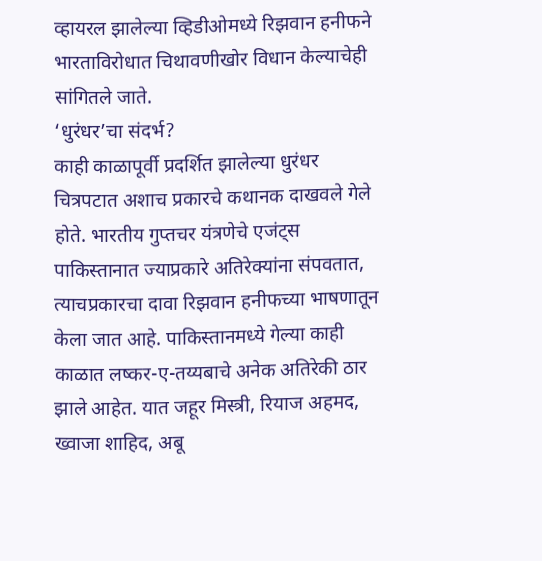व्हायरल झालेल्या व्हिडीओमध्ये रिझवान हनीफने भारताविरोधात चिथावणीखोर विधान केल्याचेही सांगितले जाते.
‘धुरंधर’चा संदर्भ?
काही काळापूर्वी प्रदर्शित झालेल्या धुरंधर चित्रपटात अशाच प्रकारचे कथानक दाखवले गेले होते. भारतीय गुप्तचर यंत्रणेचे एजंट्स पाकिस्तानात ज्याप्रकारे अतिरेक्यांना संपवतात, त्याचप्रकारचा दावा रिझवान हनीफच्या भाषणातून केला जात आहे. पाकिस्तानमध्ये गेल्या काही काळात लष्कर-ए-तय्यबाचे अनेक अतिरेकी ठार झाले आहेत. यात जहूर मिस्त्री, रियाज अहमद, ख्वाजा शाहिद, अबू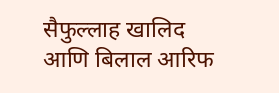सैफुल्लाह खालिद आणि बिलाल आरिफ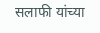सलाफी यांच्या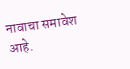नावाचा समावेश आहे.